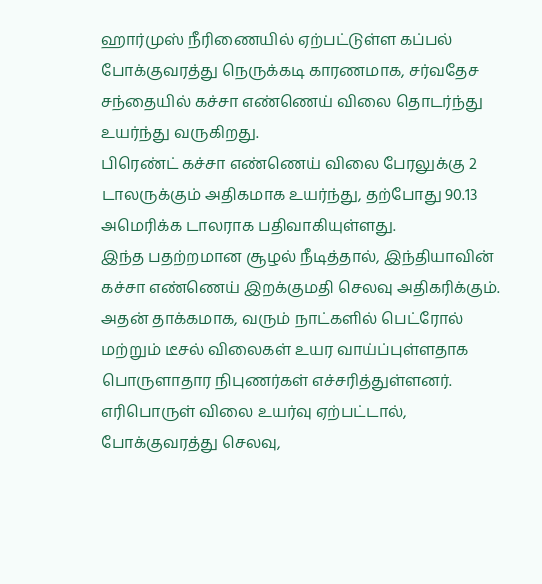ஹார்முஸ் நீரிணையில் ஏற்பட்டுள்ள கப்பல் போக்குவரத்து நெருக்கடி காரணமாக, சர்வதேச சந்தையில் கச்சா எண்ணெய் விலை தொடர்ந்து உயர்ந்து வருகிறது.
பிரெண்ட் கச்சா எண்ணெய் விலை பேரலுக்கு 2 டாலருக்கும் அதிகமாக உயர்ந்து, தற்போது 90.13 அமெரிக்க டாலராக பதிவாகியுள்ளது.
இந்த பதற்றமான சூழல் நீடித்தால், இந்தியாவின் கச்சா எண்ணெய் இறக்குமதி செலவு அதிகரிக்கும். அதன் தாக்கமாக, வரும் நாட்களில் பெட்ரோல் மற்றும் டீசல் விலைகள் உயர வாய்ப்புள்ளதாக பொருளாதார நிபுணர்கள் எச்சரித்துள்ளனர்.
எரிபொருள் விலை உயர்வு ஏற்பட்டால், போக்குவரத்து செலவு,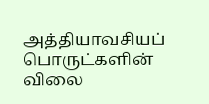அத்தியாவசியப் பொருட்களின் விலை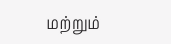மற்றும்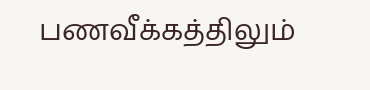பணவீக்கத்திலும்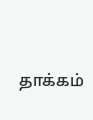தாக்கம்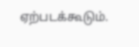ஏற்படக்கூடும்.